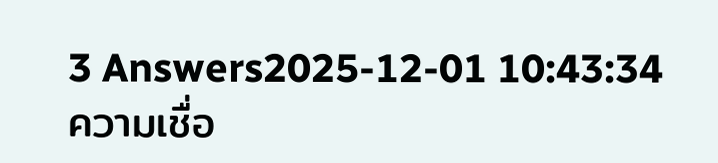3 Answers2025-12-01 10:43:34
ความเชื่อ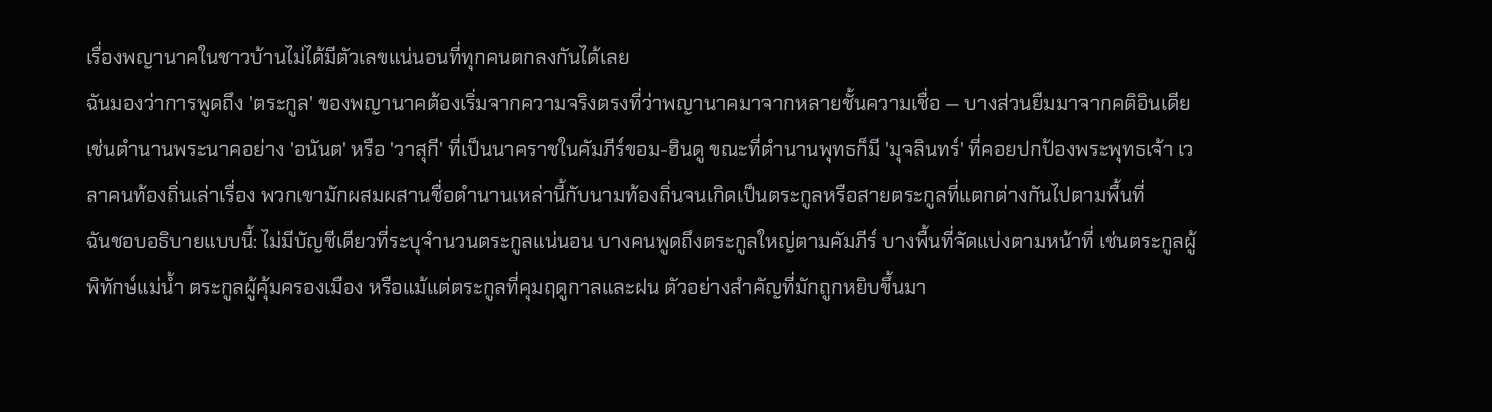เรื่องพญานาคในชาวบ้านไม่ได้มีตัวเลขแน่นอนที่ทุกคนตกลงกันได้เลย
ฉันมองว่าการพูดถึง 'ตระกูล' ของพญานาคต้องเริ่มจากความจริงตรงที่ว่าพญานาคมาจากหลายชั้นความเชื่อ — บางส่วนยืมมาจากคติอินเดีย เช่นตำนานพระนาคอย่าง 'อนันต' หรือ 'วาสุกี' ที่เป็นนาคราชในคัมภีร์ขอม-ฮินดู ขณะที่ตำนานพุทธก็มี 'มุจลินทร์' ที่คอยปกป้องพระพุทธเจ้า เวลาคนท้องถิ่นเล่าเรื่อง พวกเขามักผสมผสานชื่อตำนานเหล่านี้กับนามท้องถิ่นจนเกิดเป็นตระกูลหรือสายตระกูลที่แตกต่างกันไปตามพื้นที่
ฉันชอบอธิบายแบบนี้: ไม่มีบัญชีเดียวที่ระบุจำนวนตระกูลแน่นอน บางคนพูดถึงตระกูลใหญ่ตามคัมภีร์ บางพื้นที่จัดแบ่งตามหน้าที่ เช่นตระกูลผู้พิทักษ์แม่น้ำ ตระกูลผู้คุ้มครองเมือง หรือแม้แต่ตระกูลที่คุมฤดูกาลและฝน ตัวอย่างสำคัญที่มักถูกหยิบขึ้นมา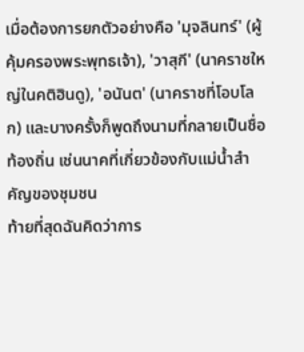เมื่อต้องการยกตัวอย่างคือ 'มุจลินทร์' (ผู้คุ้มครองพระพุทธเจ้า), 'วาสุกี' (นาคราชใหญ่ในคติฮินดู), 'อนันต' (นาคราชที่โอบโลก) และบางครั้งก็พูดถึงนามที่กลายเป็นชื่อท้องถิ่น เช่นนาคที่เกี่ยวข้องกับแม่น้ำสำคัญของชุมชน
ท้ายที่สุดฉันคิดว่าการ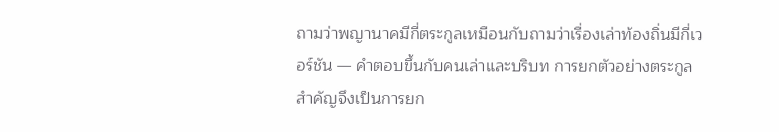ถามว่าพญานาคมีกี่ตระกูลเหมือนกับถามว่าเรื่องเล่าท้องถิ่นมีกี่เวอร์ชัน — คำตอบขึ้นกับคนเล่าและบริบท การยกตัวอย่างตระกูลสำคัญจึงเป็นการยก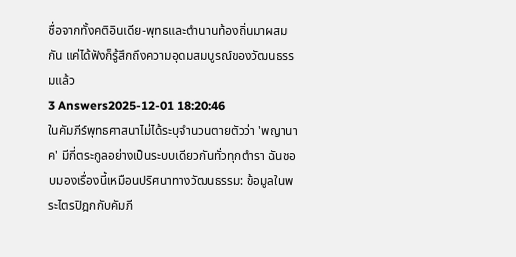ชื่อจากทั้งคติอินเดีย-พุทธและตำนานท้องถิ่นมาผสมกัน แค่ได้ฟังก็รู้สึกถึงความอุดมสมบูรณ์ของวัฒนธรรมแล้ว
3 Answers2025-12-01 18:20:46
ในคัมภีร์พุทธศาสนาไม่ได้ระบุจำนวนตายตัวว่า 'พญานาค' มีกี่ตระกูลอย่างเป็นระบบเดียวกันทั่วทุกตำรา ฉันชอบมองเรื่องนี้เหมือนปริศนาทางวัฒนธรรม: ข้อมูลในพระไตรปิฎกกับคัมภี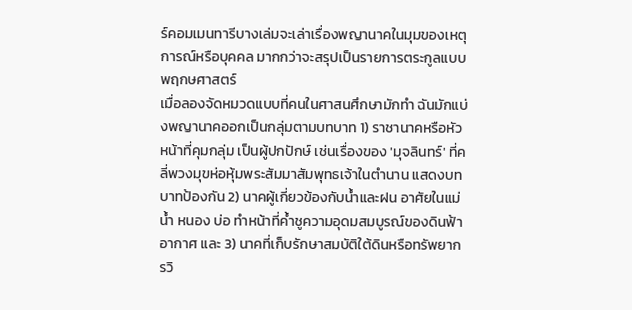ร์คอมเมนทารีบางเล่มจะเล่าเรื่องพญานาคในมุมของเหตุการณ์หรือบุคคล มากกว่าจะสรุปเป็นรายการตระกูลแบบพฤกษศาสตร์
เมื่อลองจัดหมวดแบบที่คนในศาสนศึกษามักทำ ฉันมักแบ่งพญานาคออกเป็นกลุ่มตามบทบาท 1) ราชานาคหรือหัวหน้าที่คุมกลุ่ม เป็นผู้ปกปักษ์ เช่นเรื่องของ 'มุจลินทร์' ที่คลี่พวงมุขห่อหุ้มพระสัมมาสัมพุทธเจ้าในตำนาน แสดงบทบาทป้องกัน 2) นาคผู้เกี่ยวข้องกับน้ำและฝน อาศัยในแม่น้ำ หนอง บ่อ ทำหน้าที่ค้ำชูความอุดมสมบูรณ์ของดินฟ้าอากาศ และ 3) นาคที่เก็บรักษาสมบัติใต้ดินหรือทรัพยากรวิ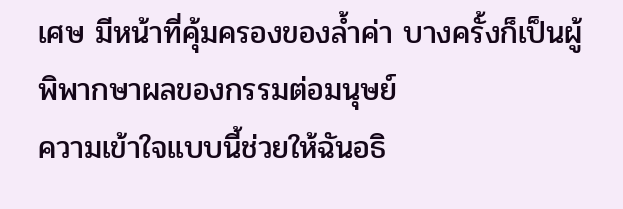เศษ มีหน้าที่คุ้มครองของล้ำค่า บางครั้งก็เป็นผู้พิพากษาผลของกรรมต่อมนุษย์
ความเข้าใจแบบนี้ช่วยให้ฉันอธิ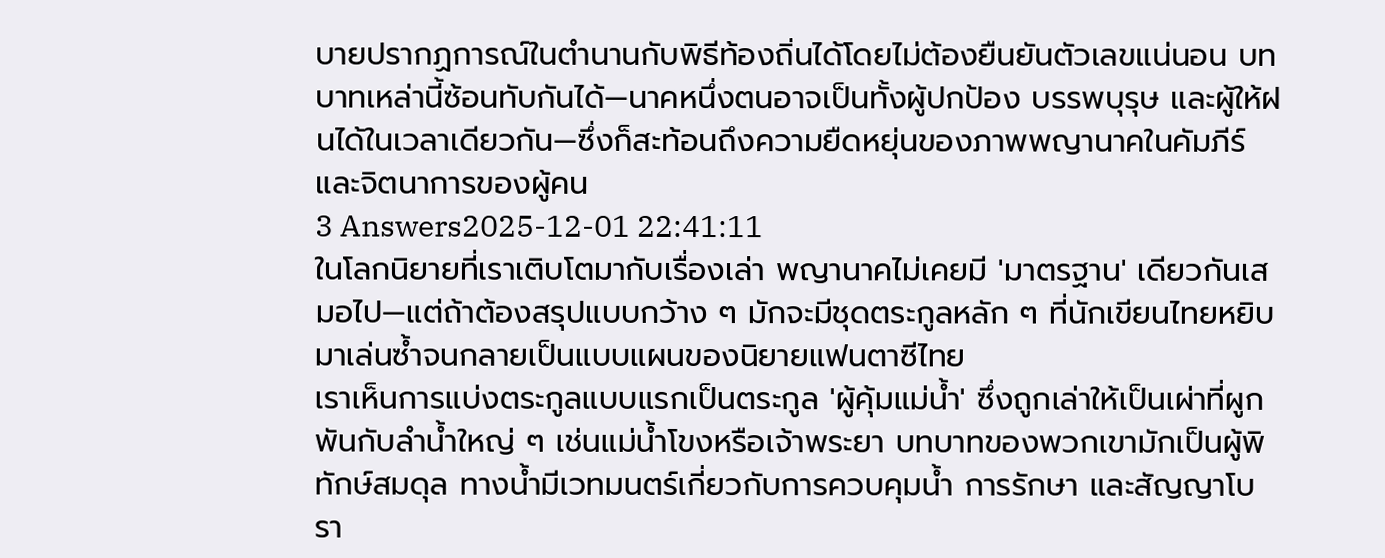บายปรากฏการณ์ในตำนานกับพิธีท้องถิ่นได้โดยไม่ต้องยืนยันตัวเลขแน่นอน บทบาทเหล่านี้ซ้อนทับกันได้—นาคหนึ่งตนอาจเป็นทั้งผู้ปกป้อง บรรพบุรุษ และผู้ให้ฝนได้ในเวลาเดียวกัน—ซึ่งก็สะท้อนถึงความยืดหยุ่นของภาพพญานาคในคัมภีร์และจิตนาการของผู้คน
3 Answers2025-12-01 22:41:11
ในโลกนิยายที่เราเติบโตมากับเรื่องเล่า พญานาคไม่เคยมี 'มาตรฐาน' เดียวกันเสมอไป—แต่ถ้าต้องสรุปแบบกว้าง ๆ มักจะมีชุดตระกูลหลัก ๆ ที่นักเขียนไทยหยิบมาเล่นซ้ำจนกลายเป็นแบบแผนของนิยายแฟนตาซีไทย
เราเห็นการแบ่งตระกูลแบบแรกเป็นตระกูล 'ผู้คุ้มแม่น้ำ' ซึ่งถูกเล่าให้เป็นเผ่าที่ผูกพันกับลำน้ำใหญ่ ๆ เช่นแม่น้ำโขงหรือเจ้าพระยา บทบาทของพวกเขามักเป็นผู้พิทักษ์สมดุล ทางน้ำมีเวทมนตร์เกี่ยวกับการควบคุมน้ำ การรักษา และสัญญาโบรา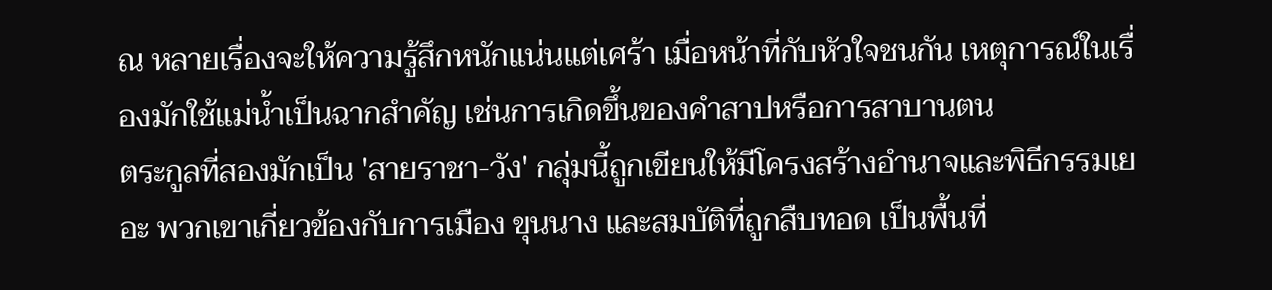ณ หลายเรื่องจะให้ความรู้สึกหนักแน่นแต่เศร้า เมื่อหน้าที่กับหัวใจชนกัน เหตุการณ์ในเรื่องมักใช้แม่น้ำเป็นฉากสำคัญ เช่นการเกิดขึ้นของคำสาปหรือการสาบานตน
ตระกูลที่สองมักเป็น 'สายราชา-วัง' กลุ่มนี้ถูกเขียนให้มีโครงสร้างอำนาจและพิธีกรรมเยอะ พวกเขาเกี่ยวข้องกับการเมือง ขุนนาง และสมบัติที่ถูกสืบทอด เป็นพื้นที่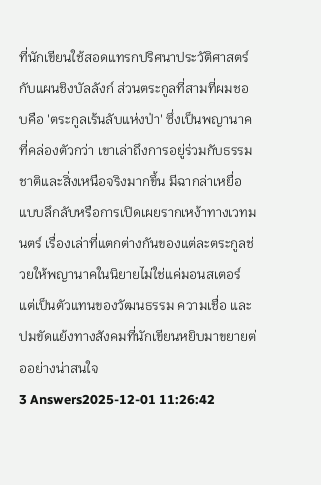ที่นักเขียนใช้สอดแทรกปริศนาประวัติศาสตร์กับแผนชิงบัลลังก์ ส่วนตระกูลที่สามที่ผมชอบคือ 'ตระกูลเร้นลับแห่งป่า' ซึ่งเป็นพญานาคที่คล่องตัวกว่า เขาเล่าถึงการอยู่ร่วมกับธรรมชาติและสิ่งเหนือจริงมากขึ้น มีฉากล่าเหยื่อแบบลึกลับหรือการเปิดเผยรากเหง้าทางเวทมนตร์ เรื่องเล่าที่แตกต่างกันของแต่ละตระกูลช่วยให้พญานาคในนิยายไม่ใช่แค่มอนสเตอร์ แต่เป็นตัวแทนของวัฒนธรรม ความเชื่อ และปมขัดแย้งทางสังคมที่นักเขียนหยิบมาขยายต่ออย่างน่าสนใจ
3 Answers2025-12-01 11:26:42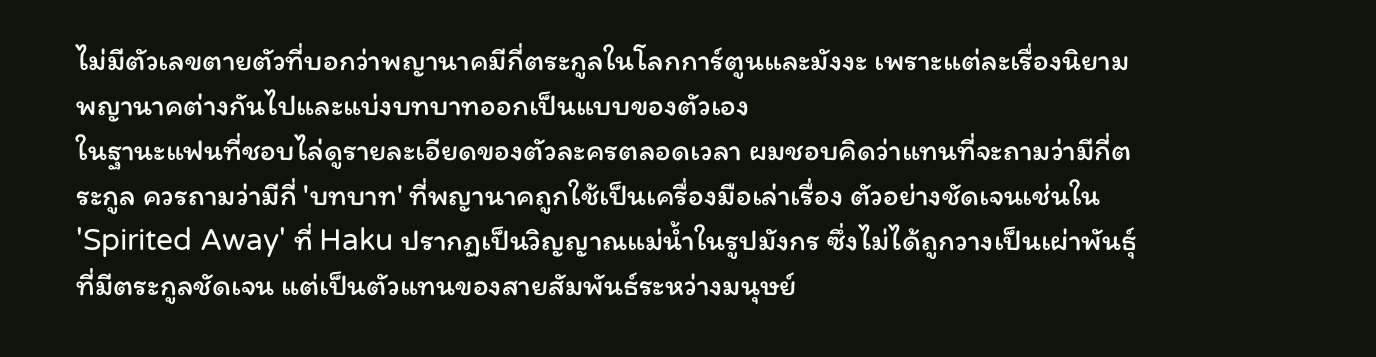ไม่มีตัวเลขตายตัวที่บอกว่าพญานาคมีกี่ตระกูลในโลกการ์ตูนและมังงะ เพราะแต่ละเรื่องนิยามพญานาคต่างกันไปและแบ่งบทบาทออกเป็นแบบของตัวเอง
ในฐานะแฟนที่ชอบไล่ดูรายละเอียดของตัวละครตลอดเวลา ผมชอบคิดว่าแทนที่จะถามว่ามีกี่ตระกูล ควรถามว่ามีกี่ 'บทบาท' ที่พญานาคถูกใช้เป็นเครื่องมือเล่าเรื่อง ตัวอย่างชัดเจนเช่นใน 'Spirited Away' ที่ Haku ปรากฏเป็นวิญญาณแม่น้ำในรูปมังกร ซึ่งไม่ได้ถูกวางเป็นเผ่าพันธุ์ที่มีตระกูลชัดเจน แต่เป็นตัวแทนของสายสัมพันธ์ระหว่างมนุษย์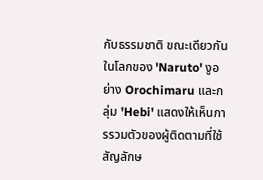กับธรรมชาติ ขณะเดียวกันในโลกของ 'Naruto' งูอย่าง Orochimaru และกลุ่ม 'Hebi' แสดงให้เห็นการรวมตัวของผู้ติดตามที่ใช้สัญลักษ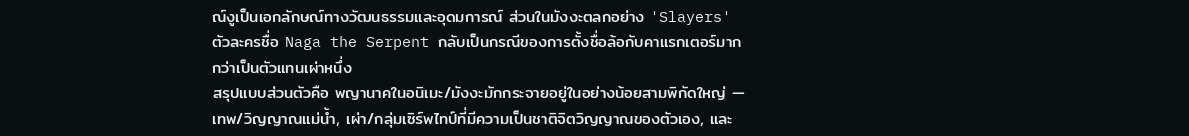ณ์งูเป็นเอกลักษณ์ทางวัฒนธรรมและอุดมการณ์ ส่วนในมังงะตลกอย่าง 'Slayers' ตัวละครชื่อ Naga the Serpent กลับเป็นกรณีของการตั้งชื่อล้อกับคาแรกเตอร์มากกว่าเป็นตัวแทนเผ่าหนึ่ง
สรุปแบบส่วนตัวคือ พญานาคในอนิเมะ/มังงะมักกระจายอยู่ในอย่างน้อยสามพิกัดใหญ่ — เทพ/วิญญาณแม่น้ำ, เผ่า/กลุ่มเซิร์พไทป์ที่มีความเป็นชาติจิตวิญญาณของตัวเอง, และ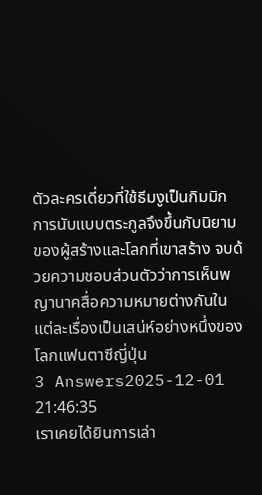ตัวละครเดี่ยวที่ใช้ธีมงูเป็นกิมมิก การนับแบบตระกูลจึงขึ้นกับนิยามของผู้สร้างและโลกที่เขาสร้าง จบด้วยความชอบส่วนตัวว่าการเห็นพญานาคสื่อความหมายต่างกันในแต่ละเรื่องเป็นเสน่ห์อย่างหนึ่งของโลกแฟนตาซีญี่ปุ่น
3 Answers2025-12-01 21:46:35
เราเคยได้ยินการเล่า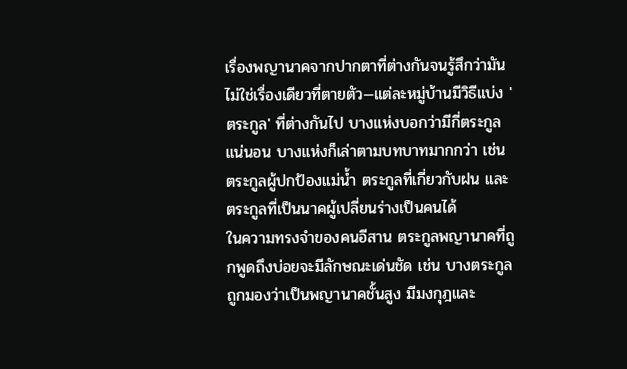เรื่องพญานาคจากปากตาที่ต่างกันจนรู้สึกว่ามันไม่ใช่เรื่องเดียวที่ตายตัว—แต่ละหมู่บ้านมีวิธีแบ่ง 'ตระกูล' ที่ต่างกันไป บางแห่งบอกว่ามีกี่ตระกูลแน่นอน บางแห่งก็เล่าตามบทบาทมากกว่า เช่น ตระกูลผู้ปกป้องแม่น้ำ ตระกูลที่เกี่ยวกับฝน และตระกูลที่เป็นนาคผู้เปลี่ยนร่างเป็นคนได้
ในความทรงจำของคนอีสาน ตระกูลพญานาคที่ถูกพูดถึงบ่อยจะมีลักษณะเด่นชัด เช่น บางตระกูลถูกมองว่าเป็นพญานาคชั้นสูง มีมงกุฎและ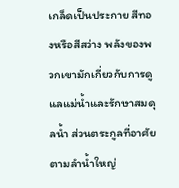เกล็ดเป็นประกาย สีทองหรือสีสว่าง พลังของพวกเขามักเกี่ยวกับการดูแลแม่น้ำและรักษาสมดุลน้ำ ส่วนตระกูลที่อาศัยตามลำน้ำใหญ่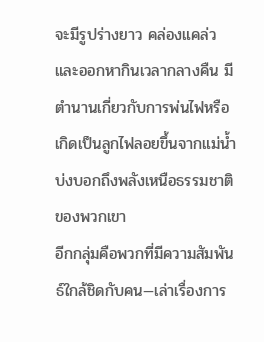จะมีรูปร่างยาว คล่องแคล่ว และออกหากินเวลากลางคืน มีตำนานเกี่ยวกับการพ่นไฟหรือเกิดเป็นลูกไฟลอยขึ้นจากแม่น้ำ บ่งบอกถึงพลังเหนือธรรมชาติของพวกเขา
อีกกลุ่มคือพวกที่มีความสัมพันธ์ใกล้ชิดกับคน—เล่าเรื่องการ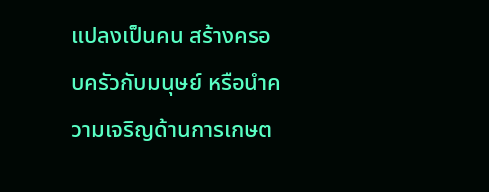แปลงเป็นคน สร้างครอบครัวกับมนุษย์ หรือนำความเจริญด้านการเกษต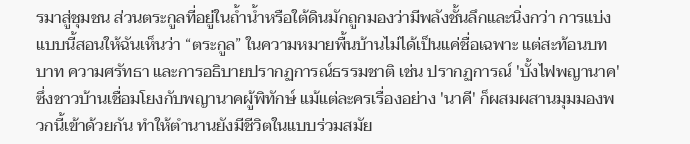รมาสู่ชุมชน ส่วนตระกูลที่อยู่ในถ้ำน้ำหรือใต้ดินมักถูกมองว่ามีพลังชั้นลึกและนิ่งกว่า การแบ่งแบบนี้สอนให้ฉันเห็นว่า “ตระกูล” ในความหมายพื้นบ้านไม่ได้เป็นแค่ชื่อเฉพาะ แต่สะท้อนบทบาท ความศรัทธา และการอธิบายปรากฏการณ์ธรรมชาติ เช่น ปรากฏการณ์ 'บั้งไฟพญานาค' ซึ่งชาวบ้านเชื่อมโยงกับพญานาคผู้พิทักษ์ แม้แต่ละครเรื่องอย่าง 'นาคี' ก็ผสมผสานมุมมองพวกนี้เข้าด้วยกัน ทำให้ตำนานยังมีชีวิตในแบบร่วมสมัย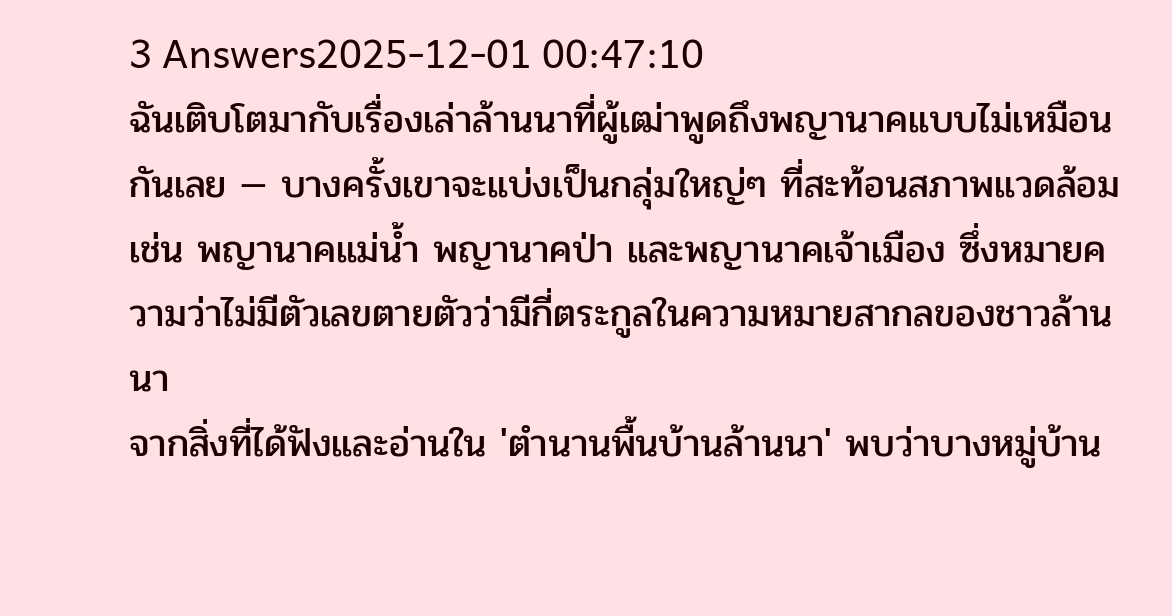3 Answers2025-12-01 00:47:10
ฉันเติบโตมากับเรื่องเล่าล้านนาที่ผู้เฒ่าพูดถึงพญานาคแบบไม่เหมือนกันเลย — บางครั้งเขาจะแบ่งเป็นกลุ่มใหญ่ๆ ที่สะท้อนสภาพแวดล้อม เช่น พญานาคแม่น้ำ พญานาคป่า และพญานาคเจ้าเมือง ซึ่งหมายความว่าไม่มีตัวเลขตายตัวว่ามีกี่ตระกูลในความหมายสากลของชาวล้านนา
จากสิ่งที่ได้ฟังและอ่านใน 'ตำนานพื้นบ้านล้านนา' พบว่าบางหมู่บ้าน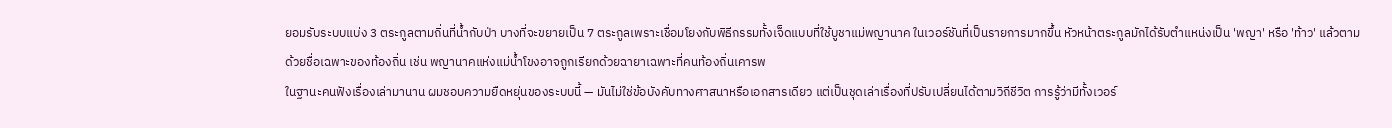ยอมรับระบบแบ่ง 3 ตระกูลตามถิ่นที่น้ำกับป่า บางที่จะขยายเป็น 7 ตระกูลเพราะเชื่อมโยงกับพิธีกรรมทั้งเจ็ดแบบที่ใช้บูชาแม่พญานาค ในเวอร์ชันที่เป็นรายการมากขึ้น หัวหน้าตระกูลมักได้รับตำแหน่งเป็น 'พญา' หรือ 'ท้าว' แล้วตามด้วยชื่อเฉพาะของท้องถิ่น เช่น พญานาคแห่งแม่น้ำโขงอาจถูกเรียกด้วยฉายาเฉพาะที่คนท้องถิ่นเคารพ
ในฐานะคนฟังเรื่องเล่ามานาน ผมชอบความยืดหยุ่นของระบบนี้ — มันไม่ใช่ข้อบังคับทางศาสนาหรือเอกสารเดียว แต่เป็นชุดเล่าเรื่องที่ปรับเปลี่ยนได้ตามวิถีชีวิต การรู้ว่ามีทั้งเวอร์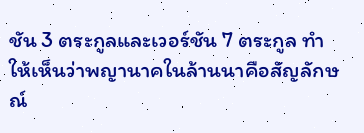ชัน 3 ตระกูลและเวอร์ชัน 7 ตระกูล ทำให้เห็นว่าพญานาคในล้านนาคือสัญลักษณ์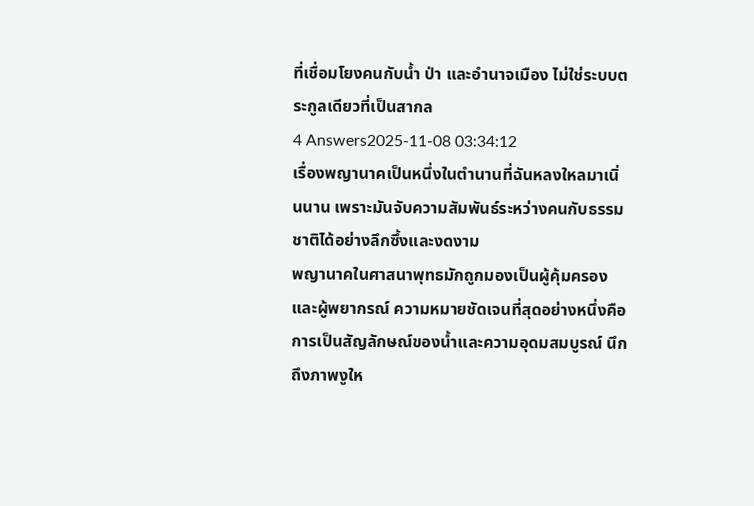ที่เชื่อมโยงคนกับน้ำ ป่า และอำนาจเมือง ไม่ใช่ระบบตระกูลเดียวที่เป็นสากล
4 Answers2025-11-08 03:34:12
เรื่องพญานาคเป็นหนึ่งในตำนานที่ฉันหลงใหลมาเนิ่นนาน เพราะมันจับความสัมพันธ์ระหว่างคนกับธรรมชาติได้อย่างลึกซึ้งและงดงาม
พญานาคในศาสนาพุทธมักถูกมองเป็นผู้คุ้มครองและผู้พยากรณ์ ความหมายชัดเจนที่สุดอย่างหนึ่งคือการเป็นสัญลักษณ์ของน้ำและความอุดมสมบูรณ์ นึกถึงภาพงูให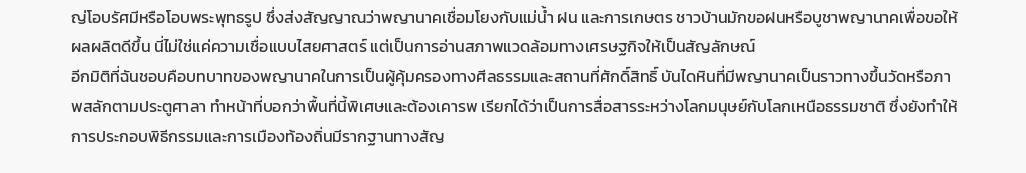ญ่โอบรัศมีหรือโอบพระพุทธรูป ซึ่งส่งสัญญาณว่าพญานาคเชื่อมโยงกับแม่น้ำ ฝน และการเกษตร ชาวบ้านมักขอฝนหรือบูชาพญานาคเพื่อขอให้ผลผลิตดีขึ้น นี่ไม่ใช่แค่ความเชื่อแบบไสยศาสตร์ แต่เป็นการอ่านสภาพแวดล้อมทางเศรษฐกิจให้เป็นสัญลักษณ์
อีกมิติที่ฉันชอบคือบทบาทของพญานาคในการเป็นผู้คุ้มครองทางศีลธรรมและสถานที่ศักดิ์สิทธิ์ บันไดหินที่มีพญานาคเป็นราวทางขึ้นวัดหรือภาพสลักตามประตูศาลา ทำหน้าที่บอกว่าพื้นที่นี้พิเศษและต้องเคารพ เรียกได้ว่าเป็นการสื่อสารระหว่างโลกมนุษย์กับโลกเหนือธรรมชาติ ซึ่งยังทำให้การประกอบพิธีกรรมและการเมืองท้องถิ่นมีรากฐานทางสัญ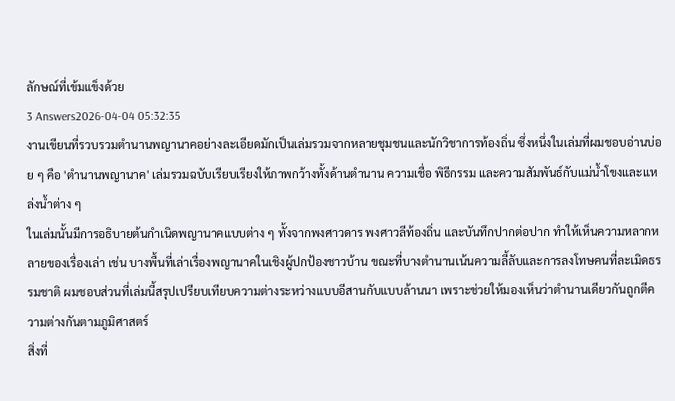ลักษณ์ที่เข้มแข็งด้วย
3 Answers2026-04-04 05:32:35
งานเขียนที่รวบรวมตำนานพญานาคอย่างละเอียดมักเป็นเล่มรวมจากหลายชุมชนและนักวิชาการท้องถิ่น ซึ่งหนึ่งในเล่มที่ผมชอบอ่านบ่อย ๆ คือ 'ตำนานพญานาค' เล่มรวมฉบับเรียบเรียงให้ภาพกว้างทั้งด้านตำนาน ความเชื่อ พิธีกรรม และความสัมพันธ์กับแม่น้ำโขงและแหล่งน้ำต่าง ๆ
ในเล่มนั้นมีการอธิบายต้นกำเนิดพญานาคแบบต่าง ๆ ทั้งจากพงศาวดาร พงศาวลีท้องถิ่น และบันทึกปากต่อปาก ทำให้เห็นความหลากหลายของเรื่องเล่า เช่น บางพื้นที่เล่าเรื่องพญานาคในเชิงผู้ปกป้องชาวบ้าน ขณะที่บางตำนานเน้นความลี้ลับและการลงโทษคนที่ละเมิดธรรมชาติ ผมชอบส่วนที่เล่มนี้สรุปเปรียบเทียบความต่างระหว่างแบบอีสานกับแบบล้านนา เพราะช่วยให้มองเห็นว่าตำนานเดียวกันถูกตีความต่างกันตามภูมิศาสตร์
สิ่งที่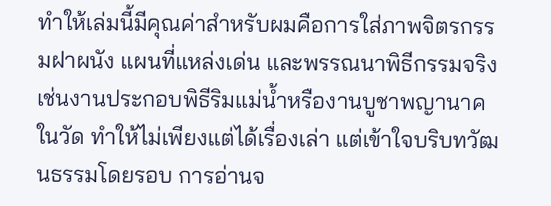ทำให้เล่มนี้มีคุณค่าสำหรับผมคือการใส่ภาพจิตรกรรมฝาผนัง แผนที่แหล่งเด่น และพรรณนาพิธีกรรมจริง เช่นงานประกอบพิธีริมแม่น้ำหรืองานบูชาพญานาคในวัด ทำให้ไม่เพียงแต่ได้เรื่องเล่า แต่เข้าใจบริบทวัฒนธรรมโดยรอบ การอ่านจ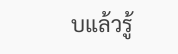บแล้วรู้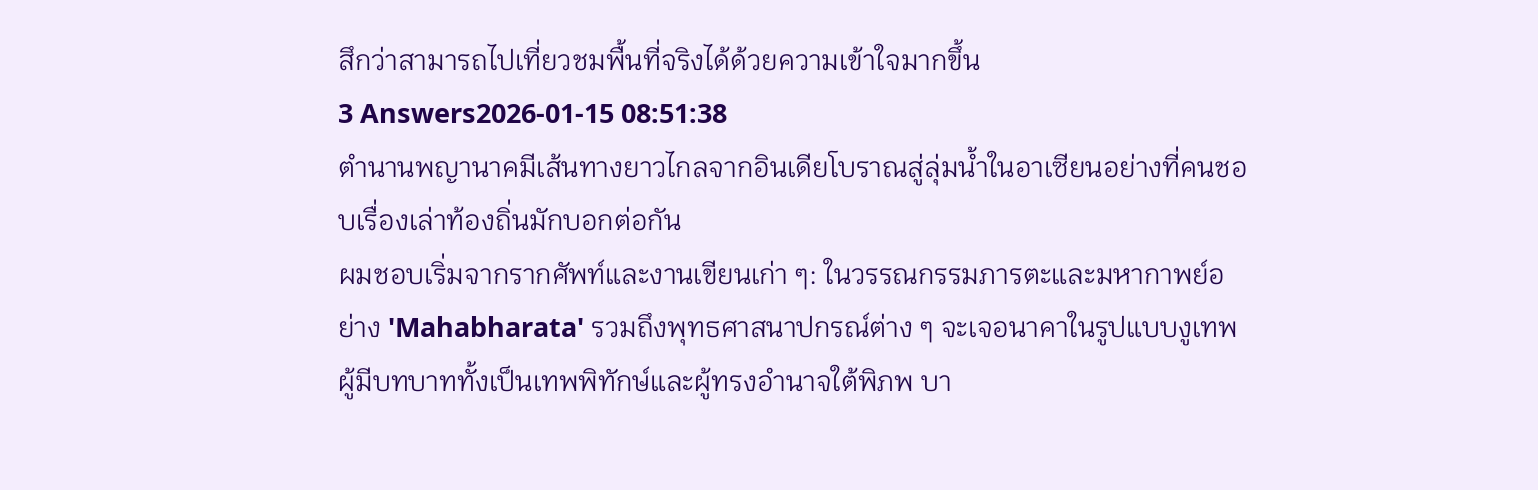สึกว่าสามารถไปเที่ยวชมพื้นที่จริงได้ด้วยความเข้าใจมากขึ้น
3 Answers2026-01-15 08:51:38
ตำนานพญานาคมีเส้นทางยาวไกลจากอินเดียโบราณสู่ลุ่มน้ำในอาเซียนอย่างที่คนชอบเรื่องเล่าท้องถิ่นมักบอกต่อกัน
ผมชอบเริ่มจากรากศัพท์และงานเขียนเก่า ๆ: ในวรรณกรรมภารตะและมหากาพย์อย่าง 'Mahabharata' รวมถึงพุทธศาสนาปกรณ์ต่าง ๆ จะเจอนาคาในรูปแบบงูเทพ ผู้มีบทบาททั้งเป็นเทพพิทักษ์และผู้ทรงอำนาจใต้พิภพ บา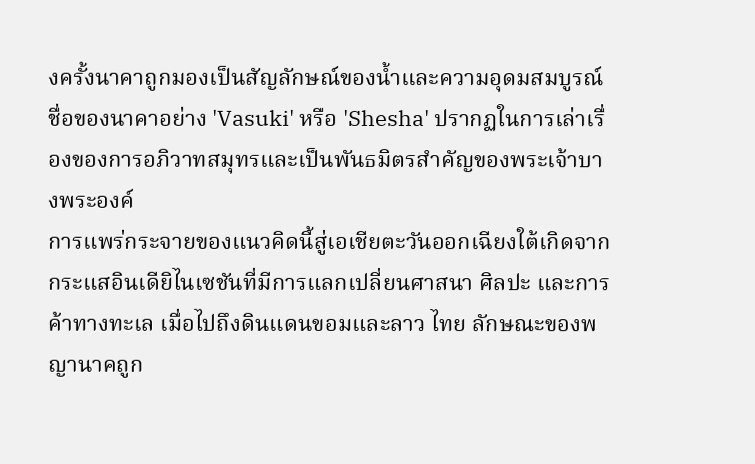งครั้งนาคาถูกมองเป็นสัญลักษณ์ของน้ำและความอุดมสมบูรณ์ ชื่อของนาคาอย่าง 'Vasuki' หรือ 'Shesha' ปรากฏในการเล่าเรื่องของการอภิวาทสมุทรและเป็นพันธมิตรสำคัญของพระเจ้าบางพระองค์
การแพร่กระจายของแนวคิดนี้สู่เอเชียตะวันออกเฉียงใต้เกิดจากกระแสอินเดียิไนเซชันที่มีการแลกเปลี่ยนศาสนา ศิลปะ และการค้าทางทะเล เมื่อไปถึงดินแดนขอมและลาว ไทย ลักษณะของพญานาคถูก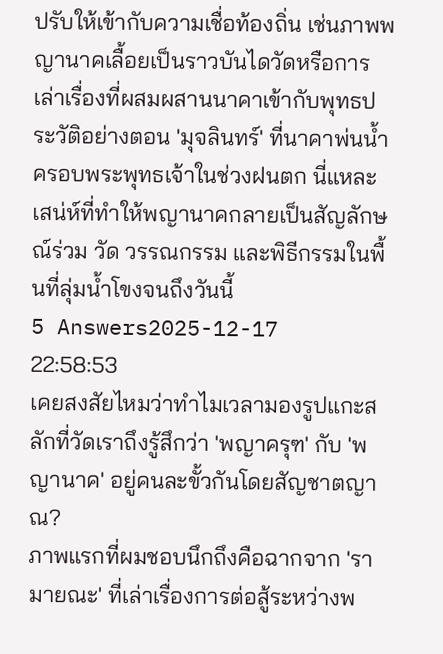ปรับให้เข้ากับความเชื่อท้องถิ่น เช่นภาพพญานาคเลื้อยเป็นราวบันไดวัดหรือการเล่าเรื่องที่ผสมผสานนาคาเข้ากับพุทธประวัติอย่างตอน 'มุจลินทร์' ที่นาคาพ่นน้ำครอบพระพุทธเจ้าในช่วงฝนตก นี่แหละเสน่ห์ที่ทำให้พญานาคกลายเป็นสัญลักษณ์ร่วม วัด วรรณกรรม และพิธีกรรมในพื้นที่ลุ่มน้ำโขงจนถึงวันนี้
5 Answers2025-12-17 22:58:53
เคยสงสัยไหมว่าทำไมเวลามองรูปแกะสลักที่วัดเราถึงรู้สึกว่า 'พญาครุฑ' กับ 'พญานาค' อยู่คนละขั้วกันโดยสัญชาตญาณ?
ภาพแรกที่ผมชอบนึกถึงคือฉากจาก 'รามายณะ' ที่เล่าเรื่องการต่อสู้ระหว่างพ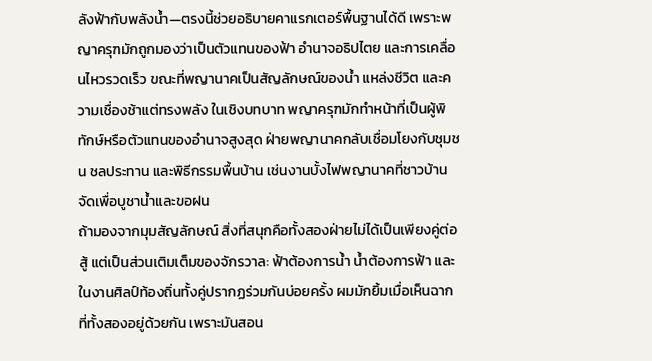ลังฟ้ากับพลังน้ำ—ตรงนี้ช่วยอธิบายคาแรกเตอร์พื้นฐานได้ดี เพราะพญาครุฑมักถูกมองว่าเป็นตัวแทนของฟ้า อำนาจอธิปไตย และการเคลื่อนไหวรวดเร็ว ขณะที่พญานาคเป็นสัญลักษณ์ของน้ำ แหล่งชีวิต และความเชื่องช้าแต่ทรงพลัง ในเชิงบทบาท พญาครุฑมักทำหน้าที่เป็นผู้พิทักษ์หรือตัวแทนของอำนาจสูงสุด ฝ่ายพญานาคกลับเชื่อมโยงกับชุมชน ชลประทาน และพิธีกรรมพื้นบ้าน เช่นงานบั้งไฟพญานาคที่ชาวบ้านจัดเพื่อบูชาน้ำและขอฝน
ถ้ามองจากมุมสัญลักษณ์ สิ่งที่สนุกคือทั้งสองฝ่ายไม่ได้เป็นเพียงคู่ต่อสู้ แต่เป็นส่วนเติมเต็มของจักรวาล: ฟ้าต้องการน้ำ น้ำต้องการฟ้า และในงานศิลป์ท้องถิ่นทั้งคู่ปรากฏร่วมกันบ่อยครั้ง ผมมักยิ้มเมื่อเห็นฉากที่ทั้งสองอยู่ด้วยกัน เพราะมันสอน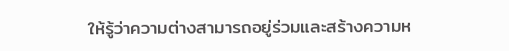ให้รู้ว่าความต่างสามารถอยู่ร่วมและสร้างความห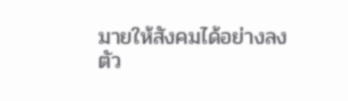มายให้สังคมได้อย่างลงตัว